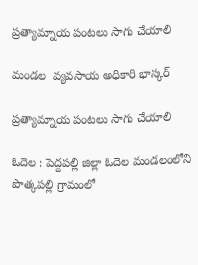ప్రత్యామ్నాయ పంటలు సాగు చేయాలి

మండల  వ్యవసాయ అధికారి భాస్కర్

ప్రత్యామ్నాయ పంటలు సాగు చేయాలి

ఓదెల : పెద్దపల్లి జిల్లా ఓదెల మండలంలోని పొత్కపల్లి గ్రామంలో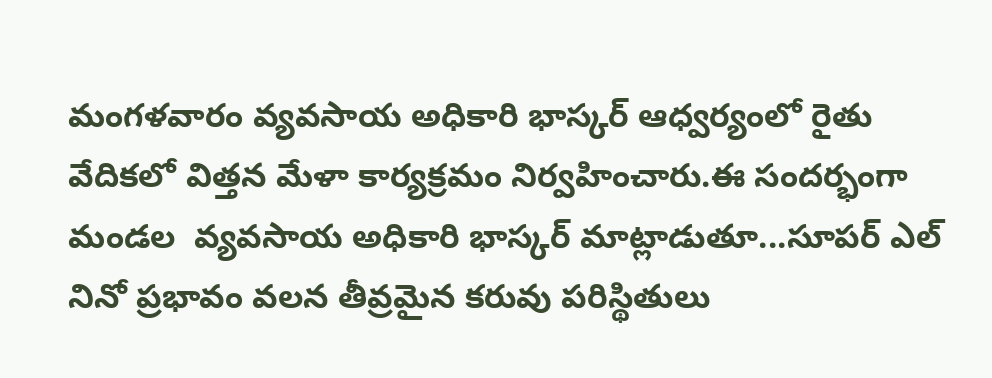మంగళవారం వ్యవసాయ అధికారి భాస్కర్ ఆధ్వర్యంలో రైతు వేదికలో విత్తన మేళా కార్యక్రమం నిర్వహించారు.ఈ సందర్భంగా మండల  వ్యవసాయ అధికారి భాస్కర్ మాట్లాడుతూ...సూపర్ ఎల్ నినో ప్రభావం వలన తీవ్రమైన కరువు పరిస్థితులు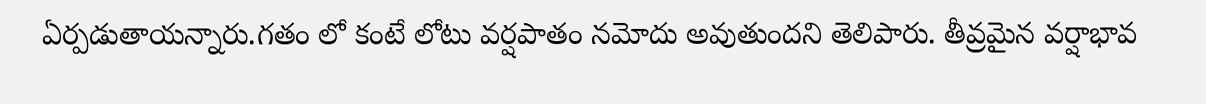ఏర్పడుతాయన్నారు.గతం లో కంటే లోటు వర్షపాతం నమోదు అవుతుందని తెలిపారు. తీవ్రమైన వర్షాభావ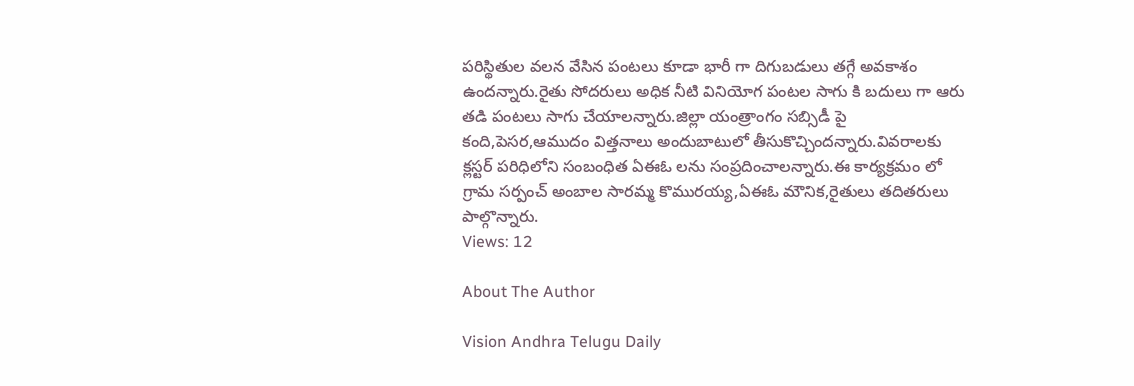పరిస్థితుల వలన వేసిన పంటలు కూడా భారీ గా దిగుబడులు తగ్గే అవకాశం ఉందన్నారు.రైతు సోదరులు అధిక నీటి వినియోగ పంటల సాగు కి బదులు గా ఆరు తడి పంటలు సాగు చేయాలన్నారు.జిల్లా యంత్రాంగం సబ్సిడీ పై కంది,పెసర,ఆముదం విత్తనాలు అందుబాటులో తీసుకొచ్చిందన్నారు.వివరాలకు క్లస్టర్ పరిధిలోని సంబంధిత ఏఈఓ లను సంప్రదించాలన్నారు.ఈ కార్యక్రమం లో గ్రామ సర్పంచ్ అంబాల సారమ్మ కొమురయ్య,ఏఈఓ మౌనిక,రైతులు తదితరులు పాల్గొన్నారు.
Views: 12

About The Author

Vision Andhra Telugu Daily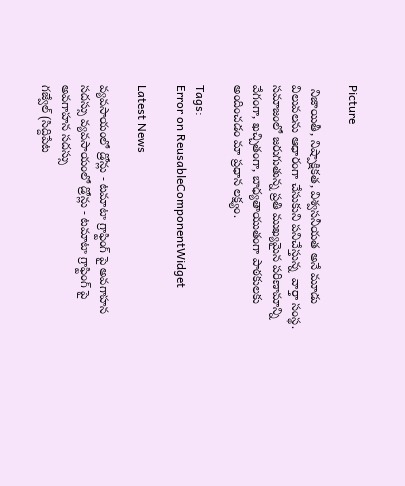Picture

 నిజాయితీ, నిష్పాక్షికత, విశ్వసనీయత అనే మూడు విలువలను ఆధారంగా చేసుకుని పనిచేస్తున్న  వార్తా సంస్థ. సమాజంలో జరుగుతున్న ప్రతి ముఖ్యమైన పరిణామాన్ని వేగంగా, ఖచ్చితంగా, బాధ్యతాయుతంగా పాఠకులకు అందించడం మా ప్రధాన లక్ష్యం.

Tags:
Error on ReusableComponentWidget

Latest News

వ్యవసాయంలో డ్రోన్లు - టమాటా గ్రాఫ్టింగ్ పై అవగాహన సదస్సు వ్యవసాయంలో డ్రోన్లు - టమాటా గ్రాఫ్టింగ్ పై అవగాహన సదస్సు
గజ్వేల్ (సిద్దిపేట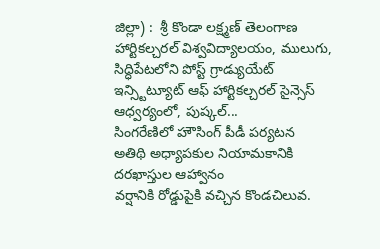జిల్లా) :  శ్రీ కొండా లక్ష్మణ్ తెలంగాణ హార్టికల్చరల్ విశ్వవిద్యాలయం, ములుగు, సిద్ధిపేటలోని పోస్ట్ గ్రాడ్యుయేట్ ఇన్స్టిట్యూట్ ఆఫ్ హార్టికల్చరల్ సైన్సెస్ ఆధ్వర్యంలో, పుష్కల్...
సింగరేణిలో హౌసింగ్ పీడీ పర్యటన
అతిథి అధ్యాపకుల నియామకానికి దరఖాస్తుల ఆహ్వానం
వర్షానికి రోడ్డుపైకి వచ్చిన కొండచిలువ.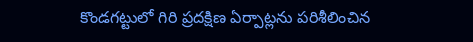కొండగట్టులో గిరి ప్రదక్షిణ ఏర్పాట్లను పరిశీలించిన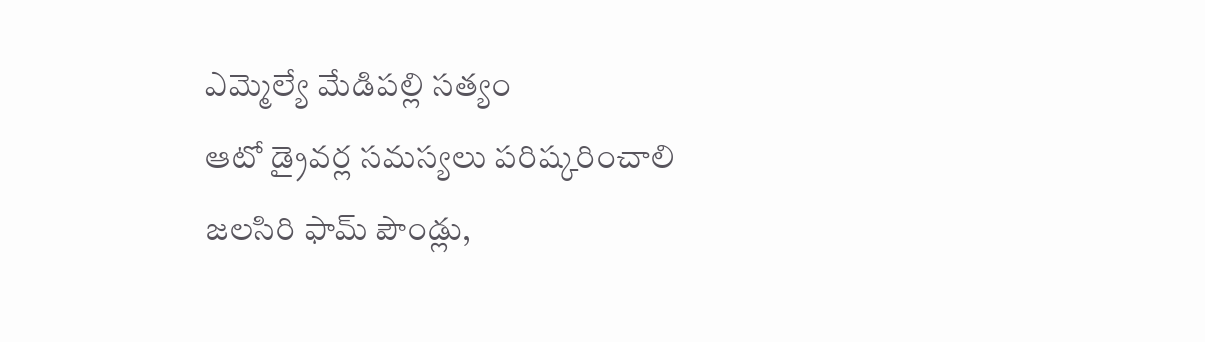ఎమ్మెల్యే మేడిపల్లి సత్యం
ఆటో డ్రైవర్ల సమస్యలు పరిష్కరించాలి
జలసిరి ఫామ్ పౌండ్లు,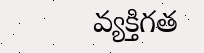వ్యక్తిగత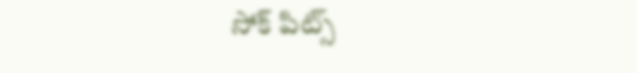సోక్ పిట్స్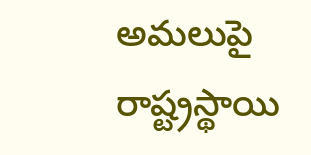అమలుపై రాష్ట్రస్థాయి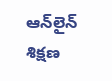ఆన్‌లైన్ శిక్షణ